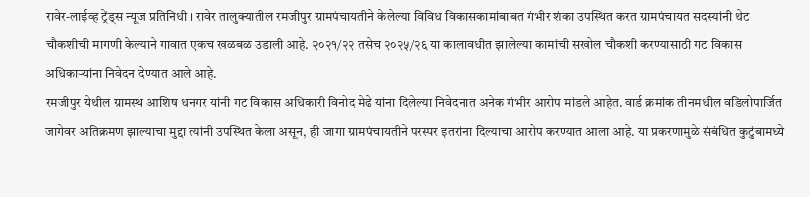रावेर-लाईव्ह ट्रेंड्स न्यूज प्रतिनिधी । रावेर तालुक्यातील रमजीपुर ग्रामपंचायतीने केलेल्या विविध विकासकामांबाबत गंभीर शंका उपस्थित करत ग्रामपंचायत सदस्यांनी थेट चौकशीची मागणी केल्याने गावात एकच खळबळ उडाली आहे. २०२१/२२ तसेच २०२५/२६ या कालावधीत झालेल्या कामांची सखोल चौकशी करण्यासाठी गट विकास अधिकाऱ्यांना निवेदन देण्यात आले आहे.
रमजीपुर येथील ग्रामस्थ आशिष धनगर यांनी गट विकास अधिकारी विनोद मेढे यांना दिलेल्या निवेदनात अनेक गंभीर आरोप मांडले आहेत. वार्ड क्रमांक तीनमधील वडिलोपार्जित जागेवर अतिक्रमण झाल्याचा मुद्दा त्यांनी उपस्थित केला असून, ही जागा ग्रामपंचायतीने परस्पर इतरांना दिल्याचा आरोप करण्यात आला आहे. या प्रकरणामुळे संबंधित कुटुंबामध्ये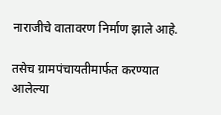नाराजीचे वातावरण निर्माण झाले आहे.

तसेच ग्रामपंचायतीमार्फत करण्यात आलेल्या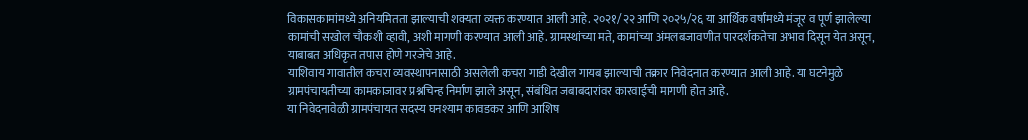विकासकामांमध्ये अनियमितता झाल्याची शक्यता व्यक्त करण्यात आली आहे. २०२१/२२ आणि २०२५/२६ या आर्थिक वर्षांमध्ये मंजूर व पूर्ण झालेल्या कामांची सखोल चौकशी व्हावी, अशी मागणी करण्यात आली आहे. ग्रामस्थांच्या मते, कामांच्या अंमलबजावणीत पारदर्शकतेचा अभाव दिसून येत असून, याबाबत अधिकृत तपास होणे गरजेचे आहे.
याशिवाय गावातील कचरा व्यवस्थापनासाठी असलेली कचरा गाडी देखील गायब झाल्याची तक्रार निवेदनात करण्यात आली आहे. या घटनेमुळे ग्रामपंचायतीच्या कामकाजावर प्रश्नचिन्ह निर्माण झाले असून, संबंधित जबाबदारांवर कारवाईची मागणी होत आहे.
या निवेदनावेळी ग्रामपंचायत सदस्य घनश्याम कावडकर आणि आशिष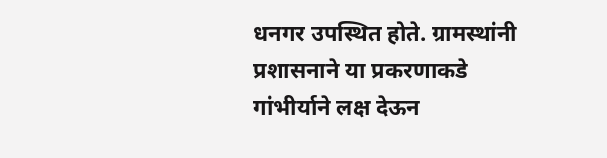धनगर उपस्थित होते. ग्रामस्थांनी प्रशासनाने या प्रकरणाकडे गांभीर्याने लक्ष देऊन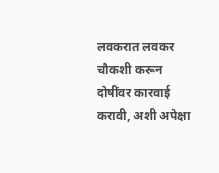लवकरात लवकर चौकशी करून दोषींवर कारवाई करावी, अशी अपेक्षा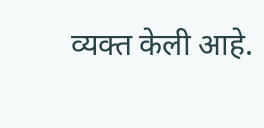व्यक्त केली आहे.